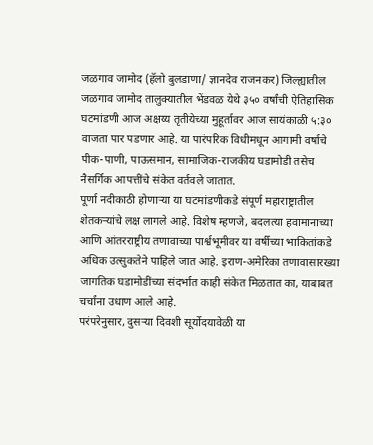जळगाव जामोद (हॅलो बुलडाणा/ ज्ञानदेव राजनकर) जिल्ह्यातील जळगाव जामोद तालुक्यातील भेंडवळ येथे ३५० वर्षांची ऐतिहासिक घटमांडणी आज अक्षय्य तृतीयेच्या मुहूर्तावर आज सायंकाळी ५:३० वाजता पार पडणार आहे. या पारंपरिक विधीमधून आगामी वर्षाचे पीक-पाणी, पाऊसमान, सामाजिक-राजकीय घडामोडी तसेच नैसर्गिक आपत्तींचे संकेत वर्तवले जातात.
पूर्णा नदीकाठी होणाऱ्या या घटमांडणीकडे संपूर्ण महाराष्ट्रातील शेतकऱ्यांचे लक्ष लागले आहे. विशेष म्हणजे, बदलत्या हवामानाच्या आणि आंतरराष्ट्रीय तणावाच्या पार्श्वभूमीवर या वर्षीच्या भाकितांकडे अधिक उत्सुकतेने पाहिले जात आहे. इराण-अमेरिका तणावासारख्या जागतिक घडामोडींच्या संदर्भात काही संकेत मिळतात का, याबाबत चर्चांना उधाण आले आहे.
परंपरेनुसार, दुसऱ्या दिवशी सूर्योदयावेळी या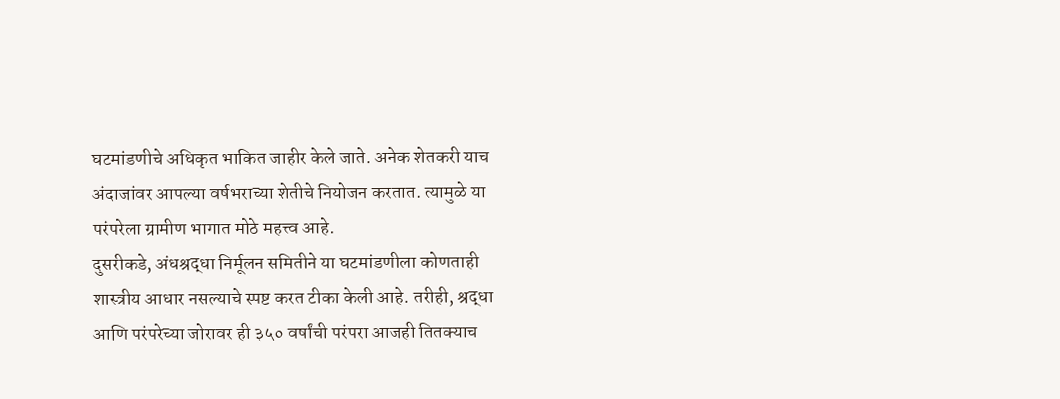घटमांडणीचे अधिकृत भाकित जाहीर केले जाते. अनेक शेतकरी याच अंदाजांवर आपल्या वर्षभराच्या शेतीचे नियोजन करतात. त्यामुळे या परंपरेला ग्रामीण भागात मोठे महत्त्व आहे.
दुसरीकडे, अंधश्रद्धा निर्मूलन समितीने या घटमांडणीला कोणताही शास्त्रीय आधार नसल्याचे स्पष्ट करत टीका केली आहे. तरीही, श्रद्धा आणि परंपरेच्या जोरावर ही ३५० वर्षांची परंपरा आजही तितक्याच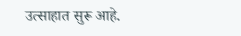उत्साहात सुरू आहे.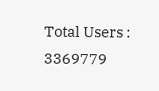Total Users : 3369779